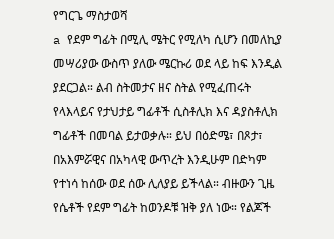የግርጌ ማስታወሻ
a የደም ግፊት በሚሊ ሜትር የሚለካ ሲሆን በመለኪያ መሣሪያው ውስጥ ያለው ሜርኩሪ ወደ ላይ ከፍ እንዲል ያደርጋል። ልብ ስትመታና ዘና ስትል የሚፈጠሩት የላእላይና የታህታይ ግፊቶች ሲስቶሊክ እና ዳያስቶሊክ ግፊቶች በመባል ይታወቃሉ። ይህ በዕድሜ፣ በጾታ፣ በአእምሯዊና በአካላዊ ውጥረት እንዲሁም በድካም የተነሳ ከሰው ወደ ሰው ሊለያይ ይችላል። ብዙውን ጊዜ የሴቶች የደም ግፊት ከወንዶቹ ዝቅ ያለ ነው። የልጆች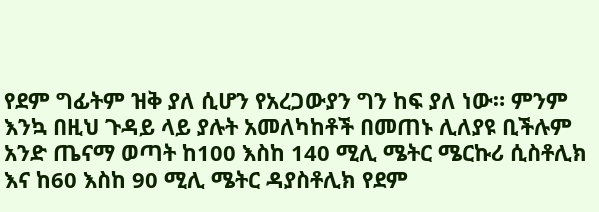የደም ግፊትም ዝቅ ያለ ሲሆን የአረጋውያን ግን ከፍ ያለ ነው። ምንም እንኳ በዚህ ጉዳይ ላይ ያሉት አመለካከቶች በመጠኑ ሊለያዩ ቢችሉም አንድ ጤናማ ወጣት ከ100 እስከ 140 ሚሊ ሜትር ሜርኩሪ ሲስቶሊክ እና ከ60 እስከ 90 ሚሊ ሜትር ዳያስቶሊክ የደም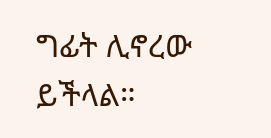ግፊት ሊኖረው ይችላል።